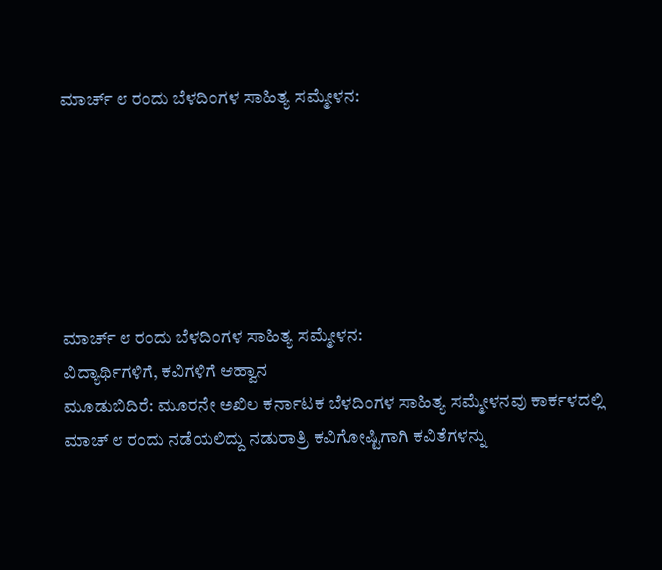ಮಾರ್ಚ್ ೮ ರಂದು ಬೆಳದಿಂಗಳ ಸಾಹಿತ್ಯ ಸಮ್ಮೇಳನ:






ಮಾರ್ಚ್ ೮ ರಂದು ಬೆಳದಿಂಗಳ ಸಾಹಿತ್ಯ ಸಮ್ಮೇಳನ:
ವಿದ್ಯಾರ್ಥಿಗಳಿಗೆ, ಕವಿಗಳಿಗೆ ಆಹ್ವಾನ
ಮೂಡುಬಿದಿರೆ: ಮೂರನೇ ಅಖಿಲ ಕರ್ನಾಟಕ ಬೆಳದಿಂಗಳ ಸಾಹಿತ್ಯ ಸಮ್ಮೇಳನವು ಕಾರ್ಕಳದಲ್ಲಿ ಮಾಚ್ ೮ ರಂದು ನಡೆಯಲಿದ್ದು ನಡುರಾತ್ರಿ ಕವಿಗೋಷ್ಟಿಗಾಗಿ ಕವಿತೆಗಳನ್ನು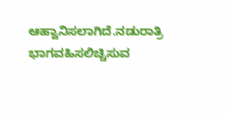ಆಹ್ವಾನಿಸಲಾಗಿದೆ.ನಡುರಾತ್ರಿ
ಭಾಗವಹಿಸಲಿಚ್ಚಿಸುವ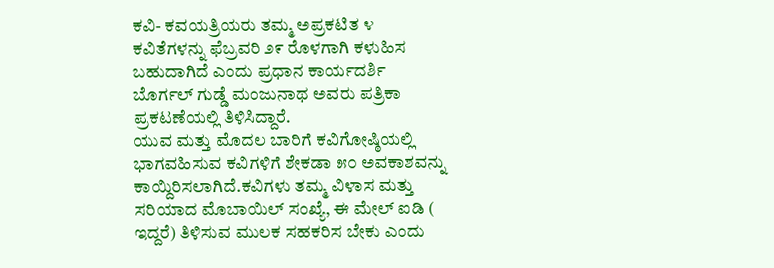ಕವಿ- ಕವಯತ್ರಿಯರು ತಮ್ಮ ಅಪ್ರಕಟಿತ ೪ ಕವಿತೆಗಳನ್ನು ಫೆಬ್ರವರಿ ೨೯ ರೊಳಗಾಗಿ ಕಳುಹಿಸ ಬಹುದಾಗಿದೆ ಎಂದು ಪ್ರಧಾನ ಕಾರ್ಯದರ್ಶಿ ಬೊರ್ಗಲ್ ಗುಡ್ಡೆ ಮಂಜುನಾಥ ಅವರು ಪತ್ರಿಕಾ ಪ್ರಕಟಣೆಯಲ್ಲಿ ತಿಳಿಸಿದ್ದಾರೆ.
ಯುವ ಮತ್ತು ಮೊದಲ ಬಾರಿಗೆ ಕವಿಗೋಷ್ಠಿಯಲ್ಲಿ ಭಾಗವಹಿಸುವ ಕವಿಗಳಿಗೆ ಶೇಕಡಾ ೫೦ ಅವಕಾಶವನ್ನು ಕಾಯ್ದಿರಿಸಲಾಗಿದೆ.ಕವಿಗಳು ತಮ್ಮ ವಿಳಾಸ ಮತ್ತು ಸರಿಯಾದ ಮೊಬಾಯಿಲ್ ಸಂಖ್ಯೆ, ಈ ಮೇಲ್ ಐಡಿ ( ಇದ್ದರೆ) ತಿಳಿಸುವ ಮುಲಕ ಸಹಕರಿಸ ಬೇಕು ಎಂದು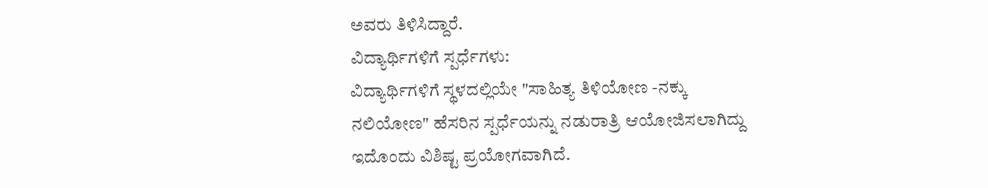ಅವರು ತಿಳಿಸಿದ್ದಾರೆ.
ವಿದ್ಯಾರ್ಥಿಗಳಿಗೆ ಸ್ಪರ್ಧೆಗಳು:
ವಿದ್ಯಾರ್ಥಿಗಳಿಗೆ ಸ್ಥಳದಲ್ಲಿಯೇ "ಸಾಹಿತ್ಯ ತಿಳಿಯೋಣ -ನಕ್ಕು ನಲಿಯೋಣ" ಹೆಸರಿನ ಸ್ಪರ್ಧೆಯನ್ನು ನಡುರಾತ್ರಿ ಆಯೋಜಿಸಲಾಗಿದ್ದು ಇದೊಂದು ವಿಶಿಷ್ಟ ಪ್ರಯೋಗವಾಗಿದೆ.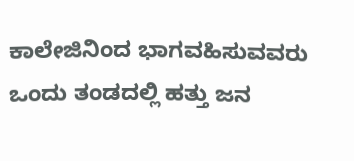ಕಾಲೇಜಿನಿಂದ ಭಾಗವಹಿಸುವವರು ಒಂದು ತಂಡದಲ್ಲಿ ಹತ್ತು ಜನ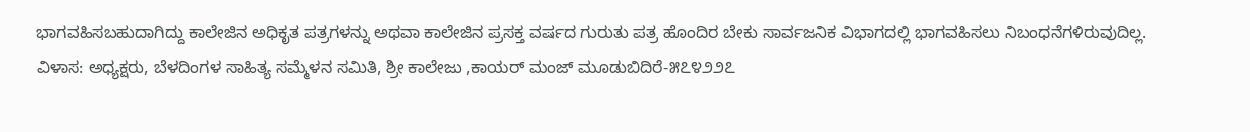ಭಾಗವಹಿಸಬಹುದಾಗಿದ್ದು ಕಾಲೇಜಿನ ಅಧಿಕೃತ ಪತ್ರಗಳನ್ನು ಅಥವಾ ಕಾಲೇಜಿನ ಪ್ರಸಕ್ತ ವರ್ಷದ ಗುರುತು ಪತ್ರ ಹೊಂದಿರ ಬೇಕು ಸಾರ್ವಜನಿಕ ವಿಭಾಗದಲ್ಲಿ ಭಾಗವಹಿಸಲು ನಿಬಂಧನೆಗಳಿರುವುದಿಲ್ಲ.
ವಿಳಾಸ: ಅಧ್ಯಕ್ಷರು, ಬೆಳದಿಂಗಳ ಸಾಹಿತ್ಯ ಸಮ್ಮೆಳನ ಸಮಿತಿ, ಶ್ರೀ ಕಾಲೇಜು ,ಕಾಯರ್ ಮಂಜ್ ಮೂಡುಬಿದಿರೆ-೫೭೪೨೨೭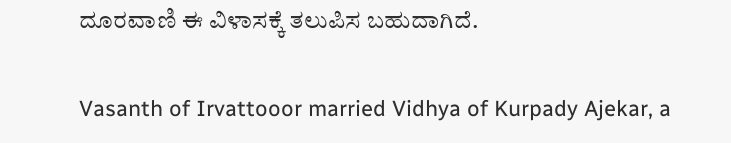ದೂರವಾಣಿ ಈ ವಿಳಾಸಕ್ಕೆ ತಲುಪಿಸ ಬಹುದಾಗಿದೆ.

Vasanth of Irvattooor married Vidhya of Kurpady Ajekar, a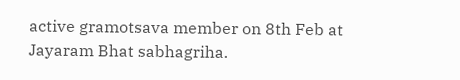active gramotsava member on 8th Feb at Jayaram Bhat sabhagriha.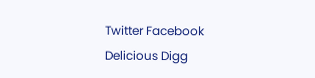Twitter Facebook Delicious Digg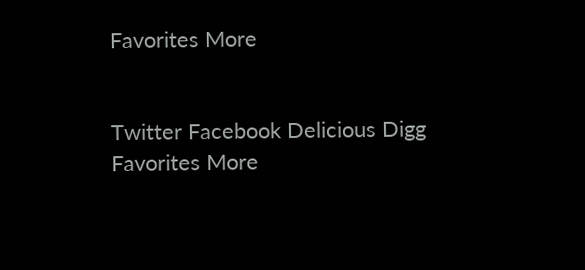Favorites More


Twitter Facebook Delicious Digg Favorites More